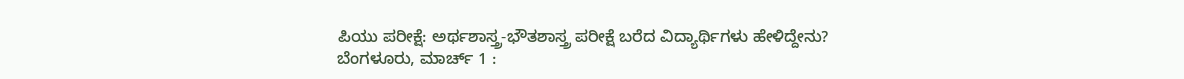ಪಿಯು ಪರೀಕ್ಷೆ: ಅರ್ಥಶಾಸ್ತ್ರ-ಭೌತಶಾಸ್ತ್ರ ಪರೀಕ್ಷೆ ಬರೆದ ವಿದ್ಯಾರ್ಥಿಗಳು ಹೇಳಿದ್ದೇನು?
ಬೆಂಗಳೂರು, ಮಾರ್ಚ್ 1 :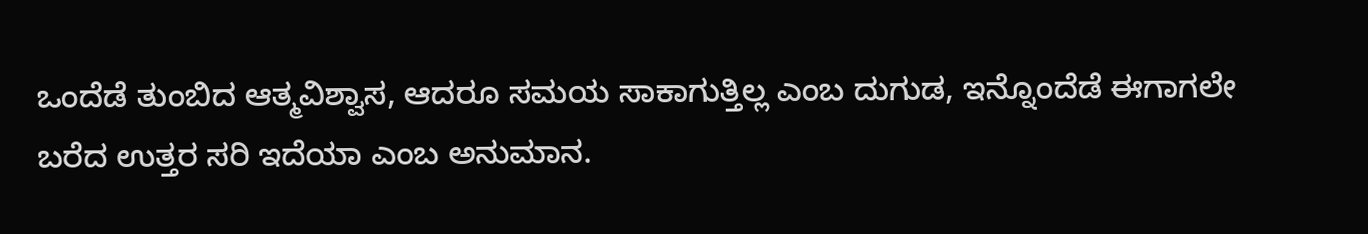ಒಂದೆಡೆ ತುಂಬಿದ ಆತ್ಮವಿಶ್ವಾಸ, ಆದರೂ ಸಮಯ ಸಾಕಾಗುತ್ತಿಲ್ಲ ಎಂಬ ದುಗುಡ, ಇನ್ನೊಂದೆಡೆ ಈಗಾಗಲೇ ಬರೆದ ಉತ್ತರ ಸರಿ ಇದೆಯಾ ಎಂಬ ಅನುಮಾನ.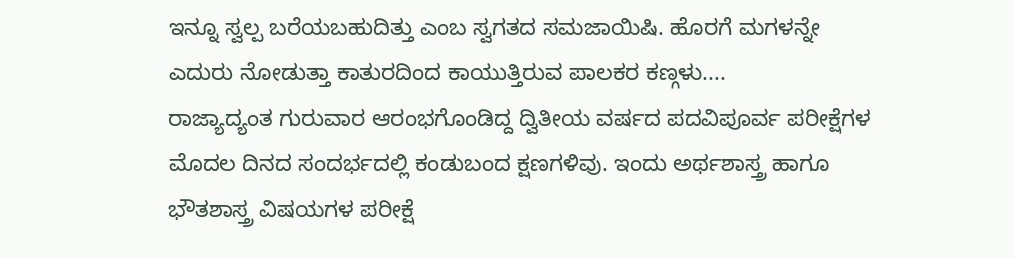ಇನ್ನೂ ಸ್ವಲ್ಪ ಬರೆಯಬಹುದಿತ್ತು ಎಂಬ ಸ್ವಗತದ ಸಮಜಾಯಿಷಿ. ಹೊರಗೆ ಮಗಳನ್ನೇ ಎದುರು ನೋಡುತ್ತಾ ಕಾತುರದಿಂದ ಕಾಯುತ್ತಿರುವ ಪಾಲಕರ ಕಣ್ಗಳು....
ರಾಜ್ಯಾದ್ಯಂತ ಗುರುವಾರ ಆರಂಭಗೊಂಡಿದ್ದ ದ್ವಿತೀಯ ವರ್ಷದ ಪದವಿಪೂರ್ವ ಪರೀಕ್ಷೆಗಳ ಮೊದಲ ದಿನದ ಸಂದರ್ಭದಲ್ಲಿ ಕಂಡುಬಂದ ಕ್ಷಣಗಳಿವು. ಇಂದು ಅರ್ಥಶಾಸ್ತ್ರ ಹಾಗೂ ಭೌತಶಾಸ್ತ್ರ ವಿಷಯಗಳ ಪರೀಕ್ಷೆ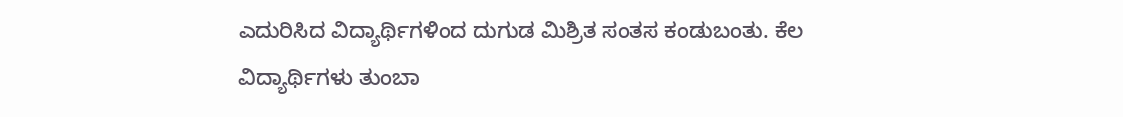ಎದುರಿಸಿದ ವಿದ್ಯಾರ್ಥಿಗಳಿಂದ ದುಗುಡ ಮಿಶ್ರಿತ ಸಂತಸ ಕಂಡುಬಂತು. ಕೆಲ ವಿದ್ಯಾರ್ಥಿಗಳು ತುಂಬಾ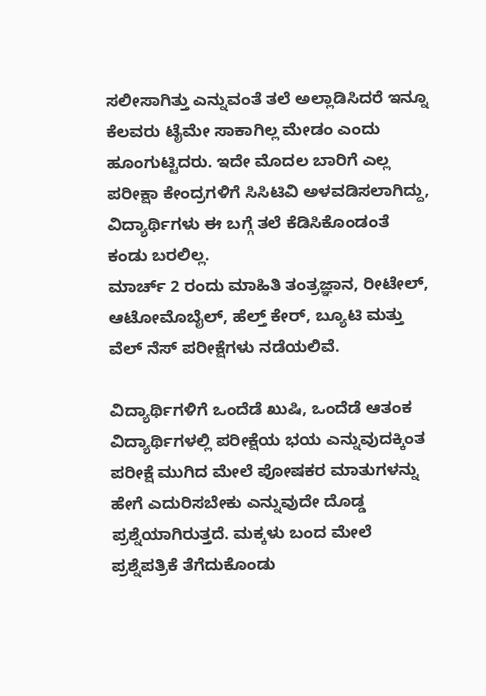ಸಲೀಸಾಗಿತ್ತು ಎನ್ನುವಂತೆ ತಲೆ ಅಲ್ಲಾಡಿಸಿದರೆ ಇನ್ನೂ ಕೆಲವರು ಟೈಮೇ ಸಾಕಾಗಿಲ್ಲ ಮೇಡಂ ಎಂದು ಹೂಂಗುಟ್ಟಿದರು. ಇದೇ ಮೊದಲ ಬಾರಿಗೆ ಎಲ್ಲ ಪರೀಕ್ಷಾ ಕೇಂದ್ರಗಳಿಗೆ ಸಿಸಿಟಿವಿ ಅಳವಡಿಸಲಾಗಿದ್ದು, ವಿದ್ಯಾರ್ಥಿಗಳು ಈ ಬಗ್ಗೆ ತಲೆ ಕೆಡಿಸಿಕೊಂಡಂತೆ ಕಂಡು ಬರಲಿಲ್ಲ.
ಮಾರ್ಚ್ 2 ರಂದು ಮಾಹಿತಿ ತಂತ್ರಜ್ಞಾನ, ರೀಟೇಲ್, ಆಟೋಮೊಬೈಲ್, ಹೆಲ್ತ್ ಕೇರ್, ಬ್ಯೂಟಿ ಮತ್ತು ವೆಲ್ ನೆಸ್ ಪರೀಕ್ಷೆಗಳು ನಡೆಯಲಿವೆ.

ವಿದ್ಯಾರ್ಥಿಗಳಿಗೆ ಒಂದೆಡೆ ಖುಷಿ, ಒಂದೆಡೆ ಆತಂಕ
ವಿದ್ಯಾರ್ಥಿಗಳಲ್ಲಿ ಪರೀಕ್ಷೆಯ ಭಯ ಎನ್ನುವುದಕ್ಕಿಂತ ಪರೀಕ್ಷೆ ಮುಗಿದ ಮೇಲೆ ಪೋಷಕರ ಮಾತುಗಳನ್ನು ಹೇಗೆ ಎದುರಿಸಬೇಕು ಎನ್ನುವುದೇ ದೊಡ್ಡ ಪ್ರಶ್ನೆಯಾಗಿರುತ್ತದೆ. ಮಕ್ಕಳು ಬಂದ ಮೇಲೆ ಪ್ರಶ್ನೆಪತ್ರಿಕೆ ತೆಗೆದುಕೊಂಡು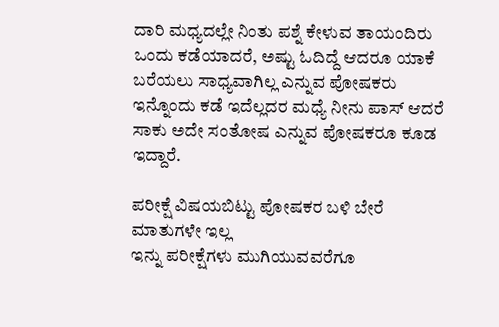ದಾರಿ ಮಧ್ಯದಲ್ಲೇ ನಿಂತು ಪಶ್ನೆ ಕೇಳುವ ತಾಯಂದಿರು ಒಂದು ಕಡೆಯಾದರೆ, ಅಷ್ಟು ಓದಿದ್ದೆ ಆದರೂ ಯಾಕೆ ಬರೆಯಲು ಸಾಧ್ಯವಾಗಿಲ್ಲ ಎನ್ನುವ ಪೋಷಕರು ಇನ್ನೊಂದು ಕಡೆ ಇದೆಲ್ಲದರ ಮಧ್ಯೆ ನೀನು ಪಾಸ್ ಆದರೆ ಸಾಕು ಅದೇ ಸಂತೋಷ ಎನ್ನುವ ಪೋಷಕರೂ ಕೂಡ ಇದ್ದಾರೆ.

ಪರೀಕ್ಷೆ ವಿಷಯಬಿಟ್ಟು ಪೋಷಕರ ಬಳಿ ಬೇರೆ ಮಾತುಗಳೇ ಇಲ್ಲ
ಇನ್ನು ಪರೀಕ್ಷೆಗಳು ಮುಗಿಯುವವರೆಗೂ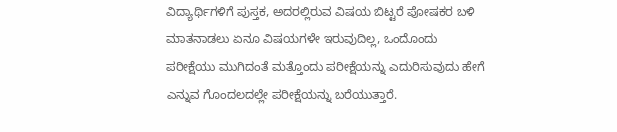ವಿದ್ಯಾರ್ಥಿಗಳಿಗೆ ಪುಸ್ತಕ, ಅದರಲ್ಲಿರುವ ವಿಷಯ ಬಿಟ್ಟರೆ ಪೋಷಕರ ಬಳಿ ಮಾತನಾಡಲು ಏನೂ ವಿಷಯಗಳೇ ಇರುವುದಿಲ್ಲ, ಒಂದೊಂದು ಪರೀಕ್ಷೆಯು ಮುಗಿದಂತೆ ಮತ್ತೊಂದು ಪರೀಕ್ಷೆಯನ್ನು ಎದುರಿಸುವುದು ಹೇಗೆ ಎನ್ನುವ ಗೊಂದಲದಲ್ಲೇ ಪರೀಕ್ಷೆಯನ್ನು ಬರೆಯುತ್ತಾರೆ.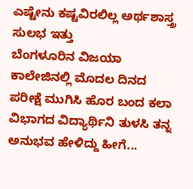ಎಷ್ಟೇನು ಕಷ್ಟವಿರಲಿಲ್ಲ ಅರ್ಥಶಾಸ್ತ್ರ ಸುಲಭ ಇತ್ತು
ಬೆಂಗಳೂರಿನ ವಿಜಯಾ ಕಾಲೇಜಿನಲ್ಲಿ ಮೊದಲ ದಿನದ ಪರೀಕ್ಷೆ ಮುಗಿಸಿ ಹೊರ ಬಂದ ಕಲಾ ವಿಭಾಗದ ವಿದ್ಯಾರ್ಥಿನಿ ತುಳಸಿ ತನ್ನ ಅನುಭವ ಹೇಳಿದ್ದು ಹೀಗೆ...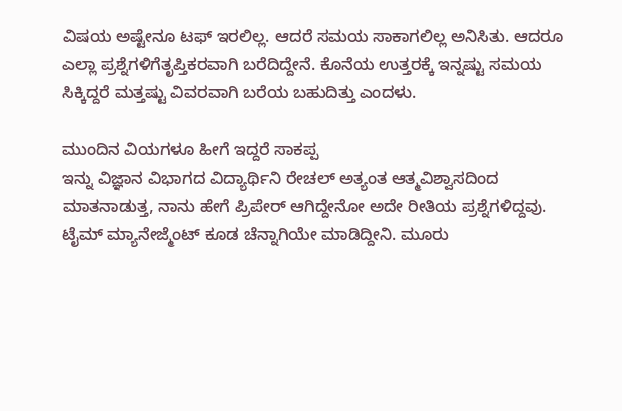ವಿಷಯ ಅಷ್ಟೇನೂ ಟಫ್ ಇರಲಿಲ್ಲ. ಆದರೆ ಸಮಯ ಸಾಕಾಗಲಿಲ್ಲ ಅನಿಸಿತು. ಆದರೂ ಎಲ್ಲಾ ಪ್ರಶ್ನೆಗಳಿಗೆತೃಪ್ತಿಕರವಾಗಿ ಬರೆದಿದ್ದೇನೆ. ಕೊನೆಯ ಉತ್ತರಕ್ಕೆ ಇನ್ನಷ್ಟು ಸಮಯ ಸಿಕ್ಕಿದ್ದರೆ ಮತ್ತಷ್ಟು ವಿವರವಾಗಿ ಬರೆಯ ಬಹುದಿತ್ತು ಎಂದಳು.

ಮುಂದಿನ ವಿಯಗಳೂ ಹೀಗೆ ಇದ್ದರೆ ಸಾಕಪ್ಪ
ಇನ್ನು ವಿಜ್ಞಾನ ವಿಭಾಗದ ವಿದ್ಯಾರ್ಥಿನಿ ರೇಚಲ್ ಅತ್ಯಂತ ಆತ್ಮವಿಶ್ವಾಸದಿಂದ ಮಾತನಾಡುತ್ತ, ನಾನು ಹೇಗೆ ಪ್ರಿಪೇರ್ ಆಗಿದ್ದೇನೋ ಅದೇ ರೀತಿಯ ಪ್ರಶ್ನೆಗಳಿದ್ದವು. ಟೈಮ್ ಮ್ಯಾನೇಜ್ಮೆಂಟ್ ಕೂಡ ಚೆನ್ನಾಗಿಯೇ ಮಾಡಿದ್ದೀನಿ. ಮೂರು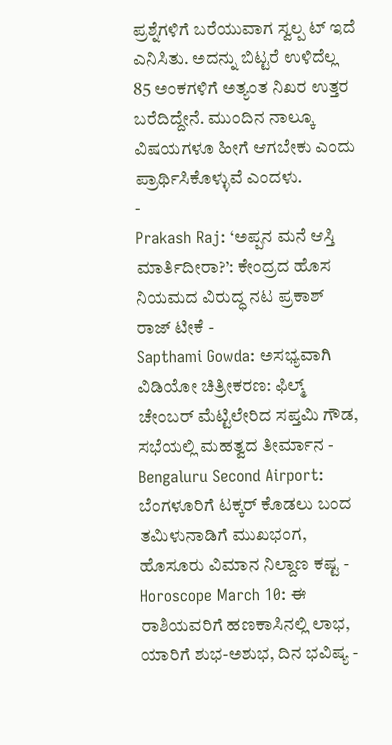ಪ್ರಶ್ನೆಗಳಿಗೆ ಬರೆಯುವಾಗ ಸ್ವಲ್ಪ ಟ್ ಇದೆ ಎನಿಸಿತು. ಅದನ್ನು ಬಿಟ್ಟರೆ ಉಳಿದೆಲ್ಲ 85 ಅಂಕಗಳಿಗೆ ಅತ್ಯಂತ ನಿಖರ ಉತ್ತರ ಬರೆದಿದ್ದೇನೆ. ಮುಂದಿನ ನಾಲ್ಕೂ ವಿಷಯಗಳೂ ಹೀಗೆ ಆಗಬೇಕು ಎಂದು ಪ್ರಾರ್ಥಿಸಿಕೊಳ್ಳುವೆ ಎಂದಳು.
-
Prakash Raj: ‘ಅಪ್ಪನ ಮನೆ ಆಸ್ತಿ ಮಾರ್ತಿದೀರಾ?’: ಕೇಂದ್ರದ ಹೊಸ ನಿಯಮದ ವಿರುದ್ಧ ನಟ ಪ್ರಕಾಶ್ ರಾಜ್ ಟೀಕೆ -
Sapthami Gowda: ಅಸಭ್ಯವಾಗಿ ವಿಡಿಯೋ ಚಿತ್ರೀಕರಣ: ಫಿಲ್ಮ್ ಚೇಂಬರ್ ಮೆಟ್ಟಿಲೇರಿದ ಸಪ್ತಮಿ ಗೌಡ, ಸಭೆಯಲ್ಲಿ ಮಹತ್ವದ ತೀರ್ಮಾನ -
Bengaluru Second Airport: ಬೆಂಗಳೂರಿಗೆ ಟಕ್ಕರ್ ಕೊಡಲು ಬಂದ ತಮಿಳುನಾಡಿಗೆ ಮುಖಭಂಗ, ಹೊಸೂರು ವಿಮಾನ ನಿಲ್ದಾಣ ಕಷ್ಟ -
Horoscope March 10: ಈ ರಾಶಿಯವರಿಗೆ ಹಣಕಾಸಿನಲ್ಲಿ ಲಾಭ, ಯಾರಿಗೆ ಶುಭ-ಅಶುಭ, ದಿನ ಭವಿಷ್ಯ -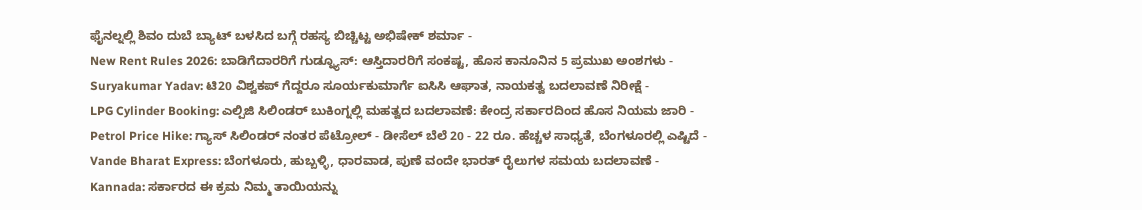ಫೈನಲ್ನಲ್ಲಿ ಶಿವಂ ದುಬೆ ಬ್ಯಾಟ್ ಬಳಸಿದ ಬಗ್ಗೆ ರಹಸ್ಯ ಬಿಚ್ಚಿಟ್ಟ ಅಭಿಷೇಕ್ ಶರ್ಮಾ -
New Rent Rules 2026: ಬಾಡಿಗೆದಾರರಿಗೆ ಗುಡ್ನ್ಯೂಸ್: ಆಸ್ತಿದಾರರಿಗೆ ಸಂಕಷ್ಟ, ಹೊಸ ಕಾನೂನಿನ 5 ಪ್ರಮುಖ ಅಂಶಗಳು -
Suryakumar Yadav: ಟಿ20 ವಿಶ್ವಕಪ್ ಗೆದ್ದರೂ ಸೂರ್ಯಕುಮಾರ್ಗೆ ಐಸಿಸಿ ಆಘಾತ, ನಾಯಕತ್ವ ಬದಲಾವಣೆ ನಿರೀಕ್ಷೆ -
LPG Cylinder Booking: ಎಲ್ಪಿಜಿ ಸಿಲಿಂಡರ್ ಬುಕಿಂಗ್ನಲ್ಲಿ ಮಹತ್ವದ ಬದಲಾವಣೆ: ಕೇಂದ್ರ ಸರ್ಕಾರದಿಂದ ಹೊಸ ನಿಯಮ ಜಾರಿ -
Petrol Price Hike: ಗ್ಯಾಸ್ ಸಿಲಿಂಡರ್ ನಂತರ ಪೆಟ್ರೋಲ್ - ಡೀಸೆಲ್ ಬೆಲೆ 20 - 22 ರೂ. ಹೆಚ್ಚಳ ಸಾಧ್ಯತೆ, ಬೆಂಗಳೂರಲ್ಲಿ ಎಷ್ಟಿದೆ -
Vande Bharat Express: ಬೆಂಗಳೂರು, ಹುಬ್ಬಳ್ಳಿ, ಧಾರವಾಡ, ಪುಣೆ ವಂದೇ ಭಾರತ್ ರೈಲುಗಳ ಸಮಯ ಬದಲಾವಣೆ -
Kannada: ಸರ್ಕಾರದ ಈ ಕ್ರಮ ನಿಮ್ಮ ತಾಯಿಯನ್ನು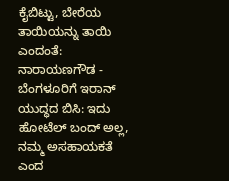ಕೈಬಿಟ್ಟು, ಬೇರೆಯ ತಾಯಿಯನ್ನು ತಾಯಿ ಎಂದಂತೆ: ನಾರಾಯಣಗೌಡ -
ಬೆಂಗಳೂರಿಗೆ ಇರಾನ್ ಯುದ್ಧದ ಬಿಸಿ: ಇದು ಹೋಟೆಲ್ ಬಂದ್ ಅಲ್ಲ, ನಮ್ಮ ಅಸಹಾಯಕತೆ ಎಂದ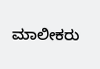ಮಾಲೀಕರು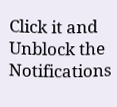Click it and Unblock the Notifications